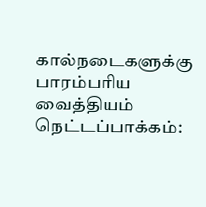கால்நடைகளுக்கு பாரம்பரிய வைத்தியம்
நெட்டப்பாக்கம்: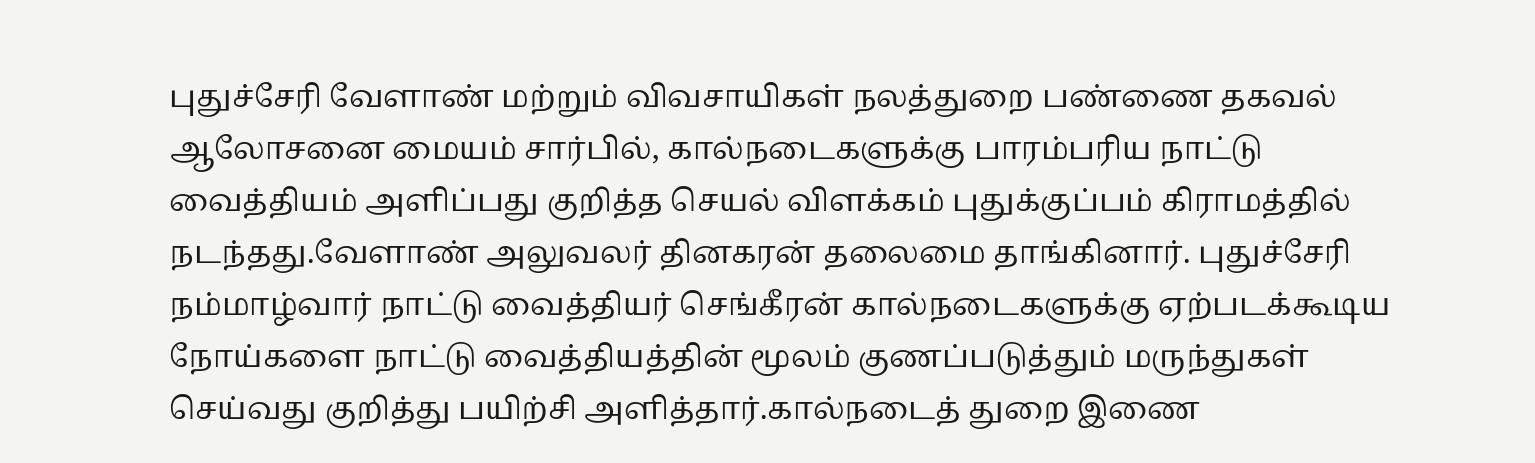புதுச்சேரி வேளாண் மற்றும் விவசாயிகள் நலத்துறை பண்ணை தகவல் ஆலோசனை மையம் சார்பில், கால்நடைகளுக்கு பாரம்பரிய நாட்டு வைத்தியம் அளிப்பது குறித்த செயல் விளக்கம் புதுக்குப்பம் கிராமத்தில் நடந்தது.வேளாண் அலுவலர் தினகரன் தலைமை தாங்கினார். புதுச்சேரி நம்மாழ்வார் நாட்டு வைத்தியர் செங்கீரன் கால்நடைகளுக்கு ஏற்படக்கூடிய நோய்களை நாட்டு வைத்தியத்தின் மூலம் குணப்படுத்தும் மருந்துகள் செய்வது குறித்து பயிற்சி அளித்தார்.கால்நடைத் துறை இணை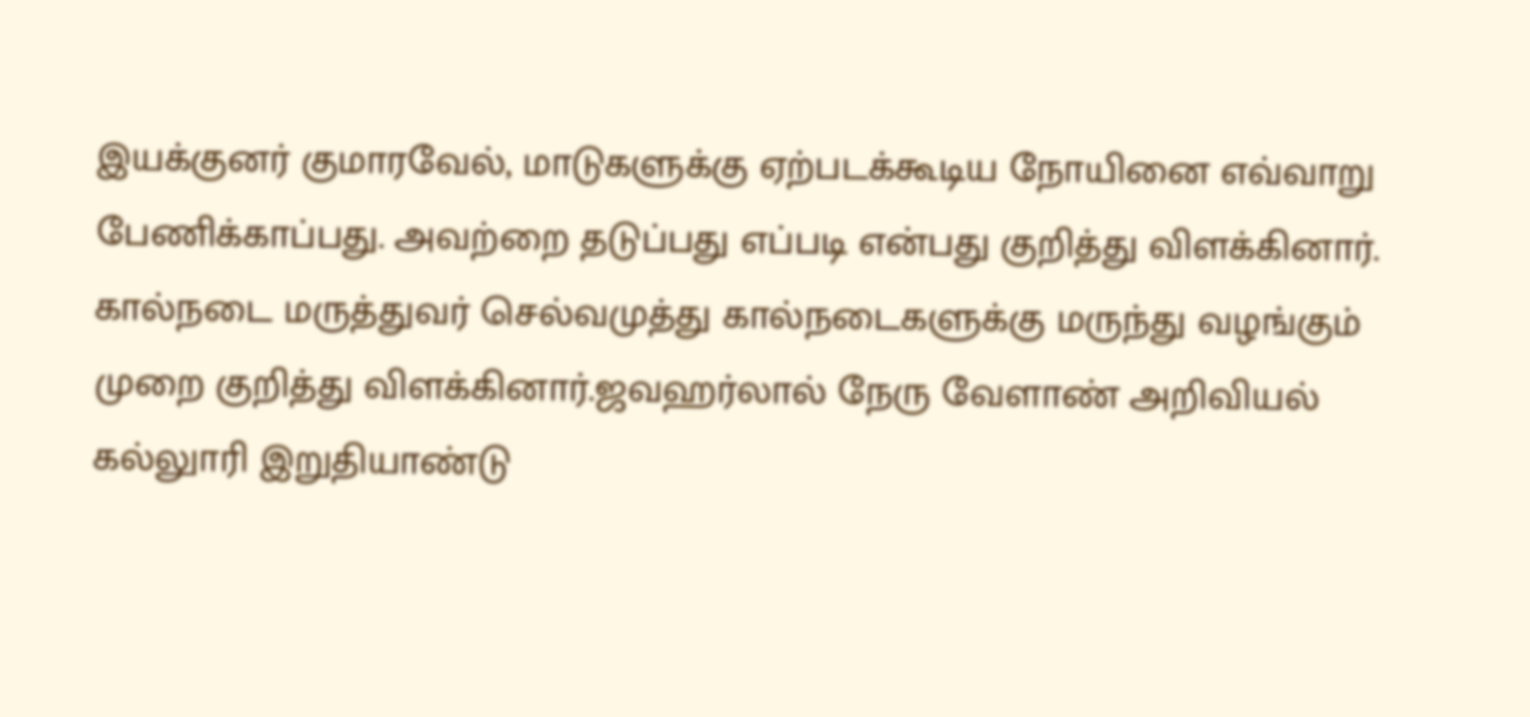இயக்குனர் குமாரவேல், மாடுகளுக்கு ஏற்படக்கூடிய நோயினை எவ்வாறு பேணிக்காப்பது. அவற்றை தடுப்பது எப்படி என்பது குறித்து விளக்கினார். கால்நடை மருத்துவர் செல்வமுத்து கால்நடைகளுக்கு மருந்து வழங்கும் முறை குறித்து விளக்கினார்.ஜவஹர்லால் நேரு வேளாண் அறிவியல் கல்லுாரி இறுதியாண்டு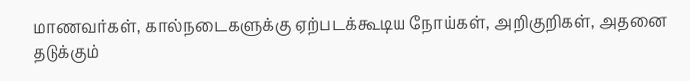மாணவர்கள், கால்நடைகளுக்கு ஏற்படக்கூடிய நோய்கள், அறிகுறிகள், அதனை தடுக்கும்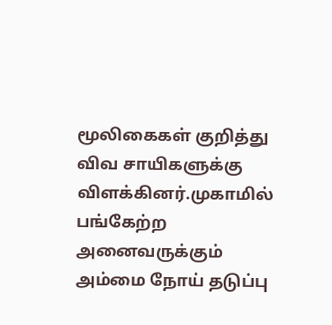மூலிகைகள் குறித்து விவ சாயிகளுக்கு விளக்கினர்.முகாமில் பங்கேற்ற அனைவருக்கும் அம்மை நோய் தடுப்பு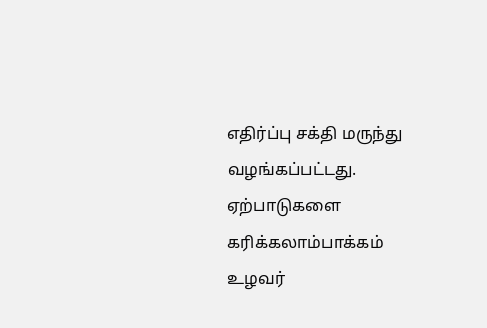எதிர்ப்பு சக்தி மருந்து வழங்கப்பட்டது. ஏற்பாடுகளை கரிக்கலாம்பாக்கம் உழவர்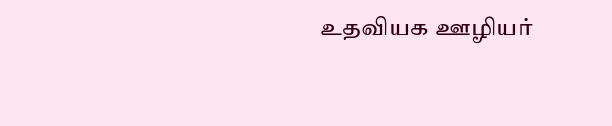உதவியக ஊழியர்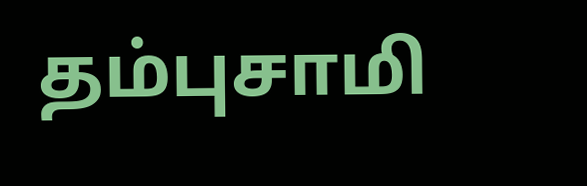தம்புசாமி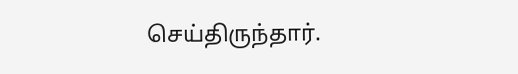செய்திருந்தார்.